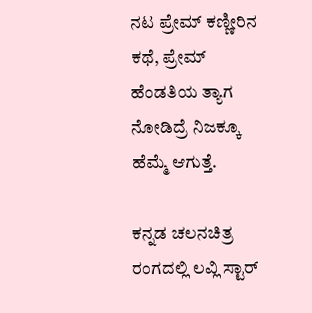ನಟ ಪ್ರೇಮ್ ಕಣ್ಣೀರಿನ ಕಥೆ, ಪ್ರೇಮ್ ಹೆಂಡತಿಯ ತ್ಯಾಗ ನೋಡಿದ್ರೆ ನಿಜಕ್ಕೂ ಹೆಮ್ಮೆ ಆಗುತ್ತೆ.

ಕನ್ನಡ ಚಲನಚಿತ್ರ ರಂಗದಲ್ಲಿ ಲವ್ಲಿ ಸ್ಟಾರ್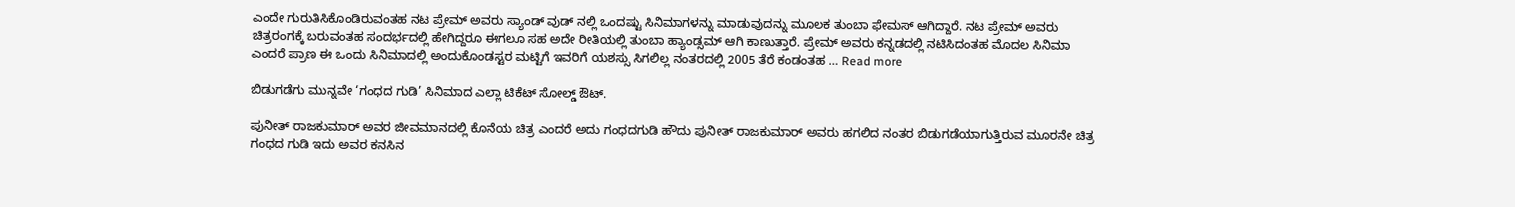ಎಂದೇ ಗುರುತಿಸಿಕೊಂಡಿರುವಂತಹ ನಟ ಪ್ರೇಮ್ ಅವರು ಸ್ಯಾಂಡ್ ವುಡ್ ನಲ್ಲಿ ಒಂದಷ್ಟು ಸಿನಿಮಾಗಳನ್ನು ಮಾಡುವುದನ್ನು ಮೂಲಕ ತುಂಬಾ ಫೇಮಸ್ ಆಗಿದ್ದಾರೆ. ನಟ ಪ್ರೇಮ್ ಅವರು ಚಿತ್ರರಂಗಕ್ಕೆ ಬರುವಂತಹ ಸಂದರ್ಭದಲ್ಲಿ ಹೇಗಿದ್ದರೂ ಈಗಲೂ ಸಹ ಅದೇ ರೀತಿಯಲ್ಲಿ ತುಂಬಾ ಹ್ಯಾಂಡ್ಸಮ್ ಆಗಿ ಕಾಣುತ್ತಾರೆ. ಪ್ರೇಮ್ ಅವರು ಕನ್ನಡದಲ್ಲಿ ನಟಿಸಿದಂತಹ ಮೊದಲ ಸಿನಿಮಾ ಎಂದರೆ ಪ್ರಾಣ ಈ ಒಂದು ಸಿನಿಮಾದಲ್ಲಿ ಅಂದುಕೊಂಡಸ್ಟರ ಮಟ್ಟಿಗೆ ಇವರಿಗೆ ಯಶಸ್ಸು ಸಿಗಲಿಲ್ಲ ನಂತರದಲ್ಲಿ 2005 ತೆರೆ ಕಂಡಂತಹ … Read more

ಬಿಡುಗಡೆಗು ಮುನ್ನವೇ ‘ಗಂಧದ ಗುಡಿ’ ಸಿನಿಮಾದ ಎಲ್ಲಾ ಟಿಕೆಟ್ ಸೋಲ್ಡ್ ಔಟ್.

ಪುನೀತ್ ರಾಜಕುಮಾರ್ ಅವರ ಜೀವಮಾನದಲ್ಲಿ ಕೊನೆಯ ಚಿತ್ರ ಎಂದರೆ ಅದು ಗಂಧದಗುಡಿ ಹೌದು ಪುನೀತ್ ರಾಜಕುಮಾರ್ ಅವರು ಹಗಲಿದ ನಂತರ ಬಿಡುಗಡೆಯಾಗುತ್ತಿರುವ ಮೂರನೇ ಚಿತ್ರ ಗಂಧದ ಗುಡಿ ಇದು ಅವರ ಕನಸಿನ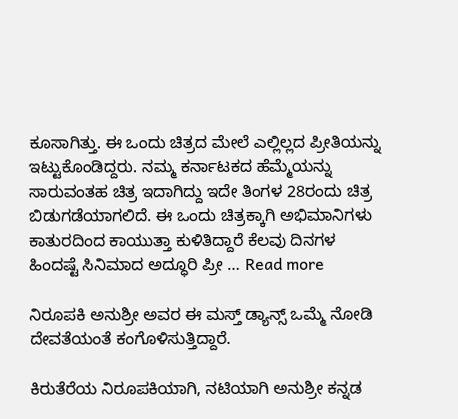ಕೂಸಾಗಿತ್ತು. ಈ ಒಂದು ಚಿತ್ರದ ಮೇಲೆ ಎಲ್ಲಿಲ್ಲದ ಪ್ರೀತಿಯನ್ನು ಇಟ್ಟುಕೊಂಡಿದ್ದರು. ನಮ್ಮ ಕರ್ನಾಟಕದ ಹೆಮ್ಮೆಯನ್ನು ಸಾರುವಂತಹ ಚಿತ್ರ ಇದಾಗಿದ್ದು ಇದೇ ತಿಂಗಳ 28ರಂದು ಚಿತ್ರ ಬಿಡುಗಡೆಯಾಗಲಿದೆ. ಈ ಒಂದು ಚಿತ್ರಕ್ಕಾಗಿ ಅಭಿಮಾನಿಗಳು ಕಾತುರದಿಂದ ಕಾಯುತ್ತಾ ಕುಳಿತಿದ್ದಾರೆ ಕೆಲವು ದಿನಗಳ ಹಿಂದಷ್ಟೆ ಸಿನಿಮಾದ ಅದ್ಧೂರಿ ಪ್ರೀ … Read more

ನಿರೂಪಕಿ ಅನುಶ್ರೀ ಅವರ ಈ ಮಸ್ತ್ ಡ್ಯಾನ್ಸ್ ಒಮ್ಮೆ ನೋಡಿ ದೇವತೆಯಂತೆ ಕಂಗೊಳಿಸುತ್ತಿದ್ದಾರೆ.

ಕಿರುತೆರೆಯ ನಿರೂಪಕಿಯಾಗಿ, ನಟಿಯಾಗಿ ಅನುಶ್ರೀ ಕನ್ನಡ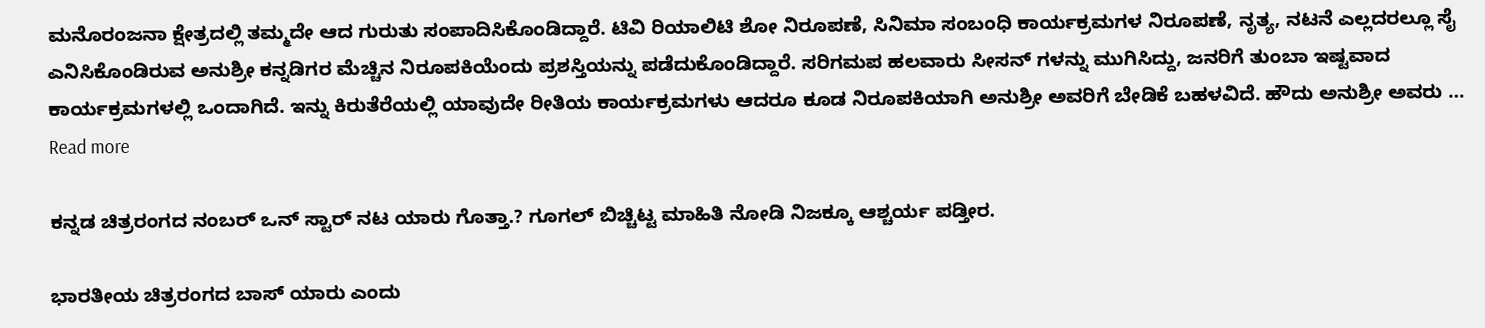ಮನೊರಂಜನಾ ಕ್ಷೇತ್ರದಲ್ಲಿ ತಮ್ಮದೇ ಆದ ಗುರುತು ಸಂಪಾದಿಸಿಕೊಂಡಿದ್ದಾರೆ. ಟಿವಿ ರಿಯಾಲಿಟಿ ಶೋ ನಿರೂಪಣೆ, ಸಿನಿಮಾ ಸಂಬಂಧಿ ಕಾರ್ಯಕ್ರಮಗಳ ನಿರೂಪಣೆ, ನೃತ್ಯ, ನಟನೆ ಎಲ್ಲದರಲ್ಲೂ ಸೈ ಎನಿಸಿಕೊಂಡಿರುವ ಅನುಶ್ರೀ ಕನ್ನಡಿಗರ ಮೆಚ್ಚಿನ ನಿರೂಪಕಿಯೆಂದು ಪ್ರಶಸ್ತಿಯನ್ನು ಪಡೆದುಕೊಂಡಿದ್ದಾರೆ. ಸರಿಗಮಪ ಹಲವಾರು ಸೀಸನ್ ಗಳನ್ನು ಮುಗಿಸಿದ್ದು, ಜನರಿಗೆ ತುಂಬಾ ಇಷ್ಟವಾದ ಕಾರ್ಯಕ್ರಮಗಳಲ್ಲಿ ಒಂದಾಗಿದೆ. ಇನ್ನು ಕಿರುತೆರೆಯಲ್ಲಿ ಯಾವುದೇ ರೀತಿಯ ಕಾರ್ಯಕ್ರಮಗಳು ಆದರೂ ಕೂಡ ನಿರೂಪಕಿಯಾಗಿ ಅನುಶ್ರೀ ಅವರಿಗೆ ಬೇಡಿಕೆ ಬಹಳವಿದೆ. ಹೌದು ಅನುಶ್ರೀ ಅವರು … Read more

ಕನ್ನಡ ಚಿತ್ರರಂಗದ ನಂಬರ್ ಒನ್ ಸ್ಟಾರ್ ನಟ ಯಾರು ಗೊತ್ತಾ.? ಗೂಗಲ್ ಬಿಚ್ಚಿಟ್ಟ ಮಾಹಿತಿ ನೋಡಿ ನಿಜಕ್ಕೂ ಆಶ್ಚರ್ಯ ಪಡ್ತೀರ.

ಭಾರತೀಯ ಚಿತ್ರರಂಗದ ಬಾಸ್ ಯಾರು ಎಂದು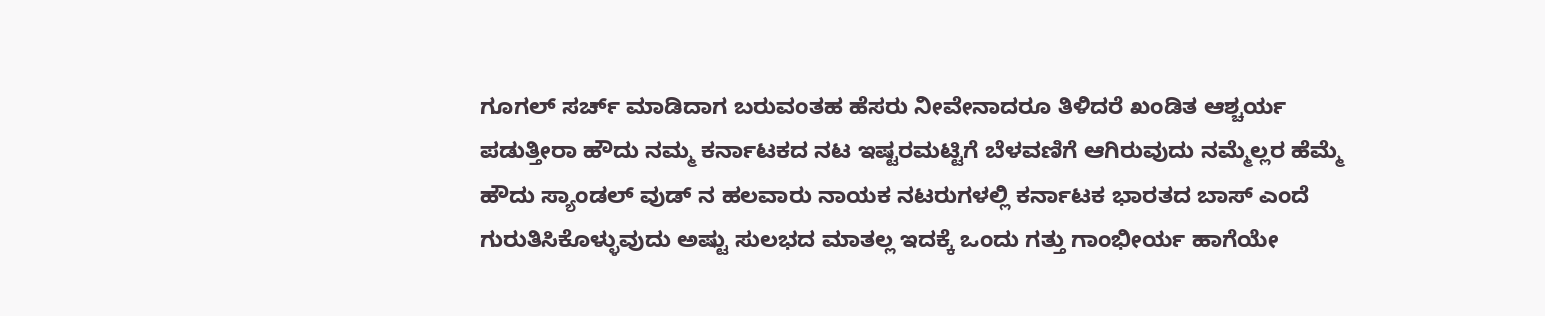ಗೂಗಲ್ ಸರ್ಚ್ ಮಾಡಿದಾಗ ಬರುವಂತಹ ಹೆಸರು ನೀವೇನಾದರೂ ತಿಳಿದರೆ ಖಂಡಿತ ಆಶ್ಚರ್ಯ ಪಡುತ್ತೀರಾ ಹೌದು ನಮ್ಮ ಕರ್ನಾಟಕದ ನಟ ಇಷ್ಟರಮಟ್ಟಿಗೆ ಬೆಳವಣಿಗೆ ಆಗಿರುವುದು ನಮ್ಮೆಲ್ಲರ ಹೆಮ್ಮೆ ಹೌದು ಸ್ಯಾಂಡಲ್ ವುಡ್‌ ನ ಹಲವಾರು ನಾಯಕ ನಟರುಗಳಲ್ಲಿ ಕರ್ನಾಟಕ ಭಾರತದ ಬಾಸ್ ಎಂದೆ ಗುರುತಿಸಿಕೊಳ್ಳುವುದು ಅಷ್ಟು ಸುಲಭದ ಮಾತಲ್ಲ ಇದಕ್ಕೆ ಒಂದು ಗತ್ತು ಗಾಂಭೀರ್ಯ ಹಾಗೆಯೇ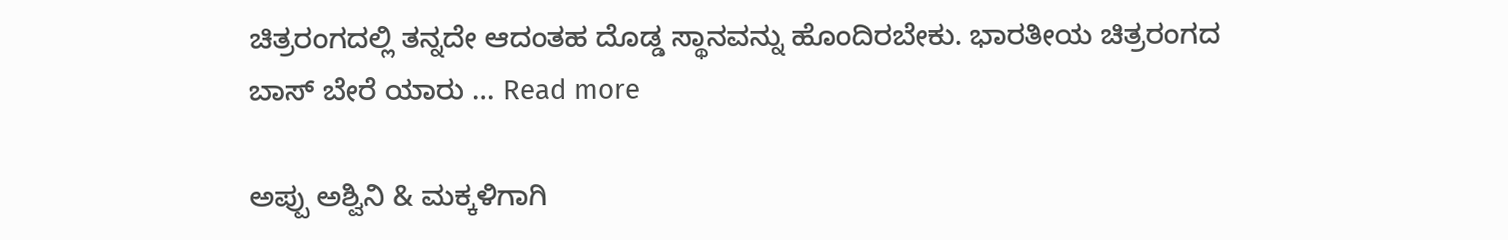ಚಿತ್ರರಂಗದಲ್ಲಿ ತನ್ನದೇ ಆದಂತಹ ದೊಡ್ಡ ಸ್ಥಾನವನ್ನು ಹೊಂದಿರಬೇಕು. ಭಾರತೀಯ ಚಿತ್ರರಂಗದ ಬಾಸ್ ಬೇರೆ ಯಾರು … Read more

ಅಪ್ಪು ಅಶ್ವಿನಿ & ಮಕ್ಕಳಿಗಾಗಿ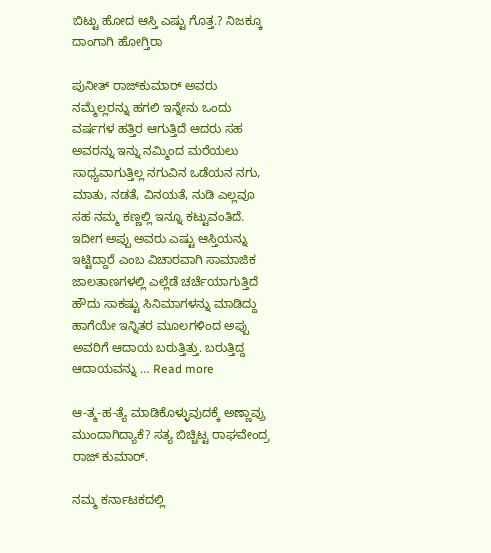ಬಿಟ್ಟು ಹೋದ ಆಸ್ತಿ ಎಷ್ಟು ಗೊತ್ತ.? ನಿಜಕ್ಕೂ ದಾಂಗಾಗಿ ಹೋಗ್ತಿರಾ

ಪುನೀತ್ ರಾಜ್‌ಕುಮಾರ್ ಅವರು ನಮ್ಮೆಲ್ಲರನ್ನು ಹಗಲಿ ಇನ್ನೇನು ಒಂದು ವರ್ಷಗಳ ಹತ್ತಿರ ಆಗುತ್ತಿದೆ ಆದರು ಸಹ ಅವರನ್ನು ಇನ್ನು ನಮ್ಮಿಂದ ಮರೆಯಲು ಸಾಧ್ಯವಾಗುತ್ತಿಲ್ಲ ನಗುವಿನ ಒಡೆಯನ ನಗು, ಮಾತು, ನಡತೆ, ವಿನಯತೆ, ನುಡಿ ಎಲ್ಲವೂ ಸಹ ನಮ್ಮ ಕಣ್ಣಲ್ಲಿ ಇನ್ನೂ ಕಟ್ಟುವಂತಿದೆ. ಇದೀಗ ಅಪ್ಪು ಅವರು ಎಷ್ಟು ಆಸ್ತಿಯನ್ನು ಇಟ್ಟಿದ್ದಾರೆ ಎಂಬ ವಿಚಾರವಾಗಿ ಸಾಮಾಜಿಕ ಜಾಲತಾಣಗಳಲ್ಲಿ ಎಲ್ಲೆಡೆ ಚರ್ಚೆಯಾಗುತ್ತಿದೆ ಹೌದು ಸಾಕಷ್ಟು ಸಿನಿಮಾಗಳನ್ನು ಮಾಡಿದ್ದು ಹಾಗೆಯೇ ಇನ್ನಿತರ ಮೂಲಗಳಿಂದ ಅಪ್ಪು ಅವರಿಗೆ ಆದಾಯ ಬರುತ್ತಿತ್ತು. ಬರುತ್ತಿದ್ದ ಆದಾಯವನ್ನು … Read more

ಆ-ತ್ಮ-ಹ-ತ್ಯೆ ಮಾಡಿಕೊಳ್ಳುವುದಕ್ಕೆ ಅಣ್ಣಾವ್ರು ಮುಂದಾಗಿದ್ಯಾಕೆ? ಸತ್ಯ ಬಿಚ್ಚಿಟ್ಟ ರಾಘವೇಂದ್ರ ರಾಜ್ ಕುಮಾರ್.

ನಮ್ಮ ಕರ್ನಾಟಕದಲ್ಲಿ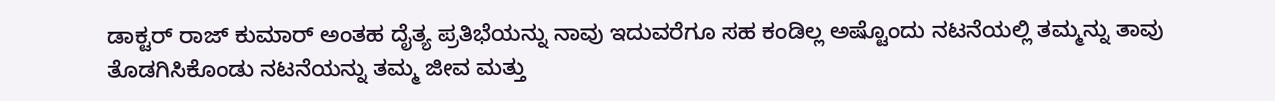ಡಾಕ್ಟರ್ ರಾಜ್ ಕುಮಾರ್ ಅಂತಹ ದೈತ್ಯ ಪ್ರತಿಭೆಯನ್ನು ನಾವು ಇದುವರೆಗೂ ಸಹ ಕಂಡಿಲ್ಲ ಅಷ್ಟೊಂದು ನಟನೆಯಲ್ಲಿ ತಮ್ಮನ್ನು ತಾವು ತೊಡಗಿಸಿಕೊಂಡು ನಟನೆಯನ್ನು ತಮ್ಮ ಜೀವ ಮತ್ತು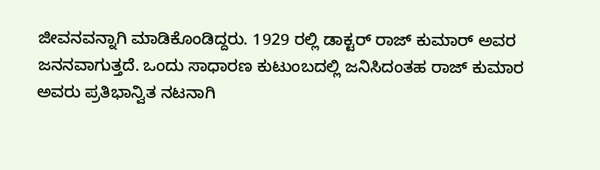ಜೀವನವನ್ನಾಗಿ ಮಾಡಿಕೊಂಡಿದ್ದರು. 1929 ರಲ್ಲಿ ಡಾಕ್ಟರ್ ರಾಜ್ ಕುಮಾರ್ ಅವರ ಜನನವಾಗುತ್ತದೆ. ಒಂದು ಸಾಧಾರಣ ಕುಟುಂಬದಲ್ಲಿ ಜನಿಸಿದಂತಹ ರಾಜ್ ಕುಮಾರ ಅವರು ಪ್ರತಿಭಾನ್ವಿತ ನಟನಾಗಿ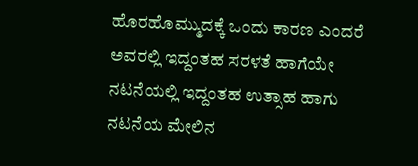ಹೊರಹೊಮ್ಮುದಕ್ಕೆ ಒಂದು ಕಾರಣ ಎಂದರೆ ಅವರಲ್ಲಿ ಇದ್ದಂತಹ ಸರಳತೆ ಹಾಗೆಯೇ ನಟನೆಯಲ್ಲಿ ಇದ್ದಂತಹ ಉತ್ಸಾಹ ಹಾಗು ನಟನೆಯ ಮೇಲಿನ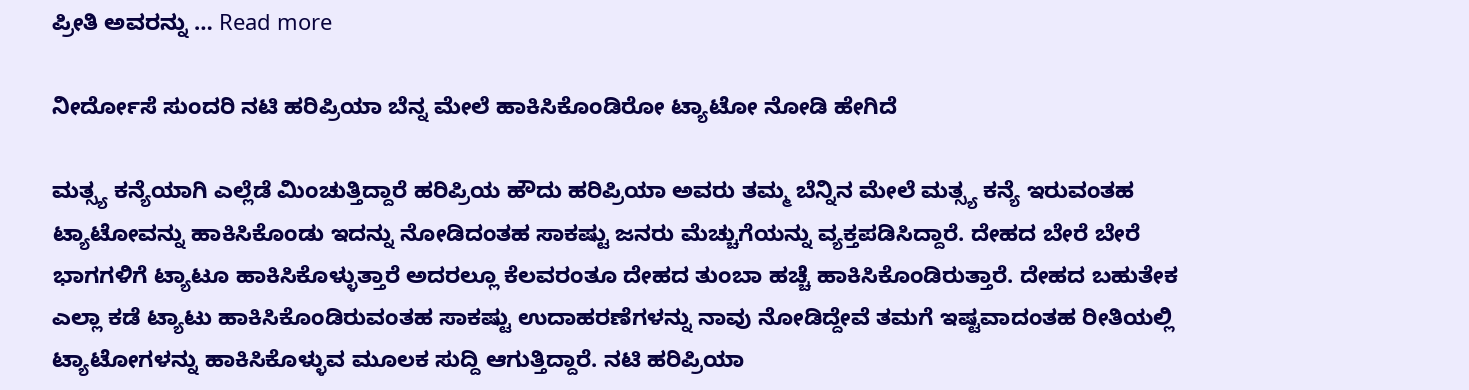ಪ್ರೀತಿ ಅವರನ್ನು … Read more

ನೀರ್ದೋಸೆ ಸುಂದರಿ ನಟಿ ಹರಿಪ್ರಿಯಾ ಬೆನ್ನ ಮೇಲೆ ಹಾಕಿಸಿಕೊಂಡಿರೋ ಟ್ಯಾಟೋ ನೋಡಿ ಹೇಗಿದೆ

ಮತ್ಸ್ಯ ಕನ್ಯೆಯಾಗಿ ಎಲ್ಲೆಡೆ ಮಿಂಚುತ್ತಿದ್ದಾರೆ ಹರಿಪ್ರಿಯ ಹೌದು ಹರಿಪ್ರಿಯಾ ಅವರು ತಮ್ಮ ಬೆನ್ನಿನ ಮೇಲೆ ಮತ್ಸ್ಯ ಕನ್ಯೆ ಇರುವಂತಹ ಟ್ಯಾಟೋವನ್ನು ಹಾಕಿಸಿಕೊಂಡು ಇದನ್ನು ನೋಡಿದಂತಹ ಸಾಕಷ್ಟು ಜನರು ಮೆಚ್ಚುಗೆಯನ್ನು ವ್ಯಕ್ತಪಡಿಸಿದ್ದಾರೆ. ದೇಹದ ಬೇರೆ ಬೇರೆ ಭಾಗಗಳಿಗೆ ಟ್ಯಾಟೂ ಹಾಕಿಸಿಕೊಳ್ಳುತ್ತಾರೆ ಅದರಲ್ಲೂ ಕೆಲವರಂತೂ ದೇಹದ ತುಂಬಾ ಹಚ್ಚೆ ಹಾಕಿಸಿಕೊಂಡಿರುತ್ತಾರೆ. ದೇಹದ ಬಹುತೇಕ ಎಲ್ಲಾ ಕಡೆ ಟ್ಯಾಟು ಹಾಕಿಸಿಕೊಂಡಿರುವಂತಹ ಸಾಕಷ್ಟು ಉದಾಹರಣೆಗಳನ್ನು ನಾವು ನೋಡಿದ್ದೇವೆ ತಮಗೆ ಇಷ್ಟವಾದಂತಹ ರೀತಿಯಲ್ಲಿ ಟ್ಯಾಟೋಗಳನ್ನು ಹಾಕಿಸಿಕೊಳ್ಳುವ ಮೂಲಕ ಸುದ್ದಿ ಆಗುತ್ತಿದ್ದಾರೆ. ನಟಿ ಹರಿಪ್ರಿಯಾ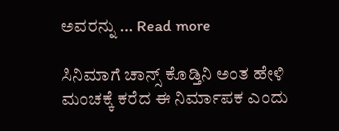ಅವರನ್ನು … Read more

ಸಿನಿಮಾಗೆ ಚಾನ್ಸ್ ಕೊಡ್ತಿನಿ ಅಂತ ಹೇಳಿ ಮಂಚಕ್ಕೆ ಕರೆದ ಈ ನಿರ್ಮಾಪಕ ಎಂದು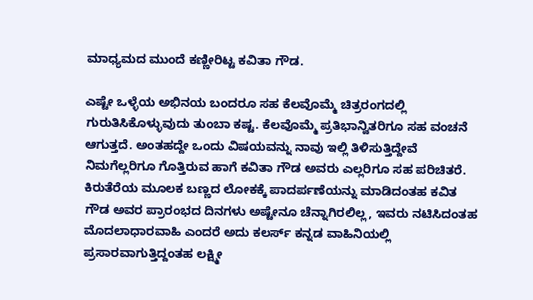ಮಾಧ್ಯಮದ ಮುಂದೆ ಕಣ್ಣೀರಿಟ್ಟ ಕವಿತಾ ಗೌಡ.

ಎಷ್ಟೇ ಒಳ್ಳೆಯ ಅಭಿನಯ ಬಂದರೂ ಸಹ ಕೆಲವೊಮ್ಮೆ ಚಿತ್ರರಂಗದಲ್ಲಿ ಗುರುತಿಸಿಕೊಳ್ಳುವುದು ತುಂಬಾ ಕಷ್ಟ. ಕೆಲವೊಮ್ಮೆ ಪ್ರತಿಭಾನ್ವಿತರಿಗೂ ಸಹ ವಂಚನೆ ಆಗುತ್ತದೆ. ಅಂತಹದ್ದೇ ಒಂದು ವಿಷಯವನ್ನು ನಾವು ಇಲ್ಲಿ ತಿಳಿಸುತ್ತಿದ್ದೇವೆ ನಿಮಗೆಲ್ಲರಿಗೂ ಗೊತ್ತಿರುವ ಹಾಗೆ ಕವಿತಾ ಗೌಡ ಅವರು ಎಲ್ಲರಿಗೂ ಸಹ ಪರಿಚಿತರೆ. ಕಿರುತೆರೆಯ ಮೂಲಕ ಬಣ್ಣದ ಲೋಕಕ್ಕೆ ಪಾದರ್ಪಣೆಯನ್ನು ಮಾಡಿದಂತಹ ಕವಿತ ಗೌಡ ಅವರ ಪ್ರಾರಂಭದ ದಿನಗಳು ಅಷ್ಟೇನೂ ಚೆನ್ನಾಗಿರಲಿಲ್ಲ, ಇವರು ನಟಿಸಿದಂತಹ ಮೊದಲಾಧಾರವಾಹಿ ಎಂದರೆ ಅದು ಕಲರ್ಸ್ ಕನ್ನಡ ವಾಹಿನಿಯಲ್ಲಿ ಪ್ರಸಾರವಾಗುತ್ತಿದ್ದಂತಹ ಲಕ್ಷ್ಮೀ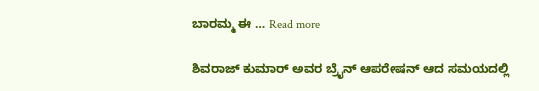ಬಾರಮ್ಮ ಈ … Read more

ಶಿವರಾಜ್ ಕುಮಾರ್ ಅವರ ಬ್ರೈನ್ ಆಪರೇಷನ್ ಆದ ಸಮಯದಲ್ಲಿ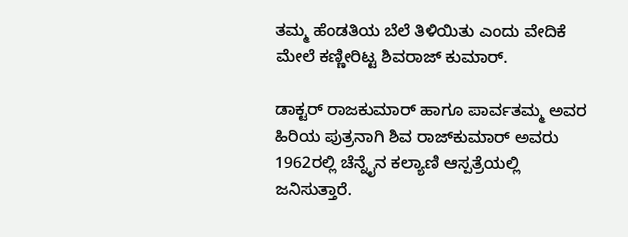ತಮ್ಮ ಹೆಂಡತಿಯ ಬೆಲೆ ತಿಳಿಯಿತು ಎಂದು ವೇದಿಕೆ ಮೇಲೆ ಕಣ್ಣೀರಿಟ್ಟ ಶಿವರಾಜ್ ಕುಮಾರ್.

ಡಾಕ್ಟರ್ ರಾಜಕುಮಾರ್ ಹಾಗೂ ಪಾರ್ವತಮ್ಮ ಅವರ ಹಿರಿಯ ಪುತ್ರನಾಗಿ ಶಿವ ರಾಜ್‌ಕುಮಾರ್ ಅವರು 1962ರಲ್ಲಿ ಚೆನ್ನೈನ ಕಲ್ಯಾಣಿ ಆಸ್ಪತ್ರೆಯಲ್ಲಿ ಜನಿಸುತ್ತಾರೆ.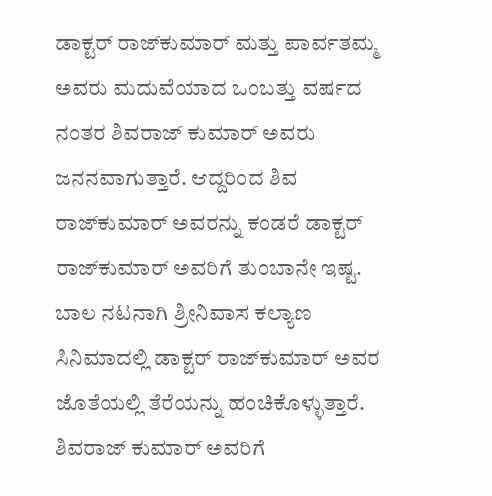ಡಾಕ್ಟರ್ ರಾಜ್‌ಕುಮಾರ್ ಮತ್ತು ಪಾರ್ವತಮ್ಮ ಅವರು ಮದುವೆಯಾದ ಒಂಬತ್ತು ವರ್ಷದ ನಂತರ ಶಿವರಾಜ್ ಕುಮಾರ್ ಅವರು ಜನನವಾಗುತ್ತಾರೆ. ಆದ್ದರಿಂದ ಶಿವ ರಾಜ್‌ಕುಮಾರ್ ಅವರನ್ನು ಕಂಡರೆ ಡಾಕ್ಟರ್ ರಾಜ್‌ಕುಮಾರ್ ಅವರಿಗೆ ತುಂಬಾನೇ ಇಷ್ಟ. ಬಾಲ ನಟನಾಗಿ ಶ್ರೀನಿವಾಸ ಕಲ್ಯಾಣ ಸಿನಿಮಾದಲ್ಲಿ ಡಾಕ್ಟರ್ ರಾಜ್‌ಕುಮಾರ್ ಅವರ ಜೊತೆಯಲ್ಲಿ ತೆರೆಯನ್ನು ಹಂಚಿಕೊಳ್ಳುತ್ತಾರೆ. ಶಿವರಾಜ್ ಕುಮಾರ್ ಅವರಿಗೆ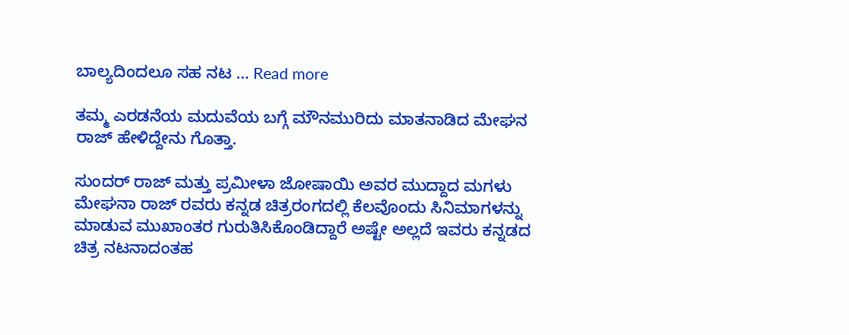ಬಾಲ್ಯದಿಂದಲೂ ಸಹ ನಟ … Read more

ತಮ್ಮ ಎರಡನೆಯ ಮದುವೆಯ ಬಗ್ಗೆ ಮೌನಮುರಿದು ಮಾತನಾಡಿದ ಮೇಘನ ರಾಜ್ ಹೇಳಿದ್ದೇನು ಗೊತ್ತಾ.

ಸುಂದರ್ ರಾಜ್ ಮತ್ತು ಪ್ರಮೀಳಾ ಜೋಷಾಯಿ ಅವರ ಮುದ್ದಾದ ಮಗಳು ಮೇಘನಾ ರಾಜ್ ರವರು ಕನ್ನಡ ಚಿತ್ರರಂಗದಲ್ಲಿ ಕೆಲವೊಂದು ಸಿನಿಮಾಗಳನ್ನು ಮಾಡುವ ಮುಖಾಂತರ ಗುರುತಿಸಿಕೊಂಡಿದ್ದಾರೆ ಅಷ್ಟೇ ಅಲ್ಲದೆ ಇವರು ಕನ್ನಡದ ಚಿತ್ರ ನಟನಾದಂತಹ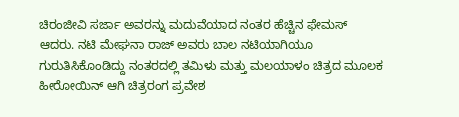ಚಿರಂಜೀವಿ ಸರ್ಜಾ ಅವರನ್ನು ಮದುವೆಯಾದ ನಂತರ ಹೆಚ್ಚಿನ ಫೇಮಸ್ ಆದರು. ನಟಿ ಮೇಘನಾ ರಾಜ್ ಅವರು ಬಾಲ ನಟಿಯಾಗಿಯೂ ಗುರುತಿಸಿಕೊಂಡಿದ್ದು ನಂತರದಲ್ಲಿ ತಮಿಳು ಮತ್ತು ಮಲಯಾಳಂ ಚಿತ್ರದ ಮೂಲಕ ಹೀರೋಯಿನ್ ಆಗಿ ಚಿತ್ರರಂಗ ಪ್ರವೇಶ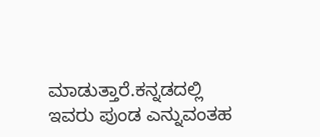ಮಾಡುತ್ತಾರೆ.ಕನ್ನಡದಲ್ಲಿ ಇವರು ಪುಂಡ ಎನ್ನುವಂತಹ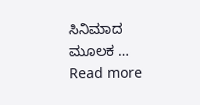ಸಿನಿಮಾದ ಮೂಲಕ … Read more